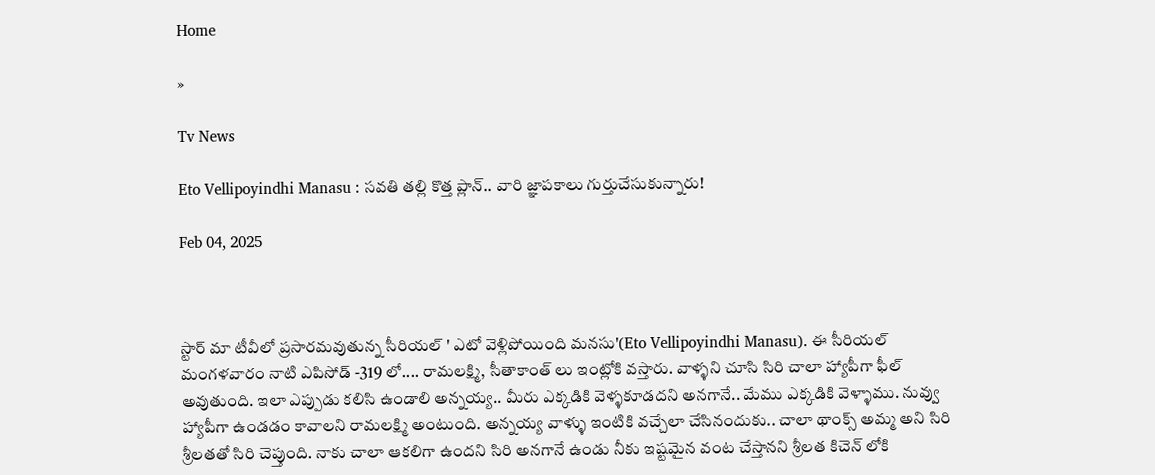Home

»

Tv News

Eto Vellipoyindhi Manasu : సవతి తల్లి కొత్త ప్లాన్.. వారి జ్ఞాపకాలు గుర్తుచేసుకున్నారు!

Feb 04, 2025



స్టార్ మా టీవీలో ప్రసారమవుతున్న సీరియల్ ' ఎటో వెళ్లిపోయింది మనసు'(Eto Vellipoyindhi Manasu). ఈ సీరియల్ మంగళవారం నాటి ఎపిసోడ్ -319 లో.... రామలక్ష్మి, సీతాకాంత్ లు ఇంట్లోకి వస్తారు. వాళ్ళని చూసి సిరి చాలా హ్యాపీగా ఫీల్ అవుతుంది. ఇలా ఎప్పుడు కలిసి ఉండాలి అన్నయ్య.. మీరు ఎక్కడికి వెళ్ళకూడదని అనగానే.. మేము ఎక్కడికి వెళ్ళాము. నువ్వు హ్యాపీగా ఉండడం కావాలని రామలక్ష్మి అంటుంది. అన్నయ్య వాళ్ళు ఇంటికి వచ్చేలా చేసినందుకు.. చాలా థాంక్స్ అమ్మ అని సిరి శ్రీలతతో సిరి చెప్తుంది. నాకు చాలా ఆకలిగా ఉందని సిరి అనగానే ఉండు నీకు ఇష్టమైన వంట చేస్తానని శ్రీలత కిచెన్ లోకి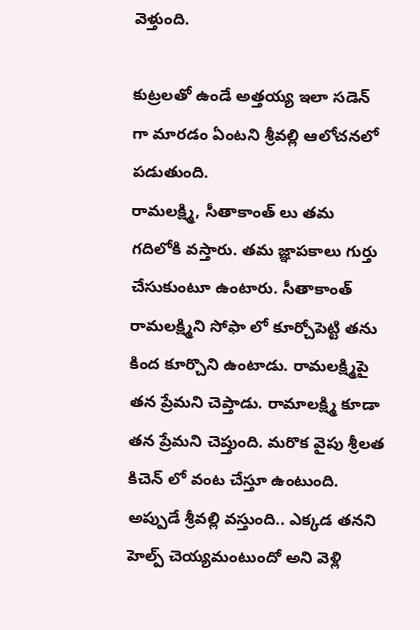వెళ్తుంది.

కుట్రలతో ఉండే అత్తయ్య ఇలా సడెన్ గా మారడం ఏంటని శ్రీవల్లి ఆలోచనలో పడుతుంది.
రామలక్ష్మి, సీతాకాంత్ లు తమ గదిలోకి వస్తారు. తమ జ్ఞాపకాలు గుర్తు చేసుకుంటూ ఉంటారు. సీతాకాంత్ రామలక్ష్మిని సోఫా లో కూర్చోపెట్టి తను కింద కూర్చొని ఉంటాడు. రామలక్ష్మిపై తన ప్రేమని చెప్తాడు. రామాలక్ష్మి కూడా తన ప్రేమని చెప్తుంది. మరొక వైపు శ్రీలత కిచెన్ లో వంట చేస్తూ ఉంటుంది. అప్పుడే శ్రీవల్లి వస్తుంది.. ఎక్కడ తనని హెల్ప్ చెయ్యమంటుందో అని వెళ్లి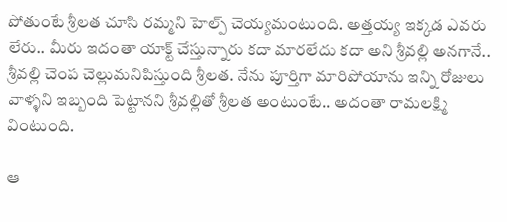పోతుంటే శ్రీలత చూసి రమ్మని హెల్ప్ చెయ్యమంటుంది. అత్తయ్య ఇక్కడ ఎవరు లేరు.. మీరు ఇదంతా యాక్ట్ చేస్తున్నారు కదా మారలేదు కదా అని శ్రీవల్లి అనగానే.. శ్రీవల్లి చెంప చెల్లుమనిపిస్తుంది శ్రీలత. నేను పూర్తిగా మారిపోయాను ఇన్ని రోజులు వాళ్ళని ఇబ్బంది పెట్టానని శ్రీవల్లితో శ్రీలత అంటుంటే.. అదంతా రామలక్ష్మి వింటుంది.

ఆ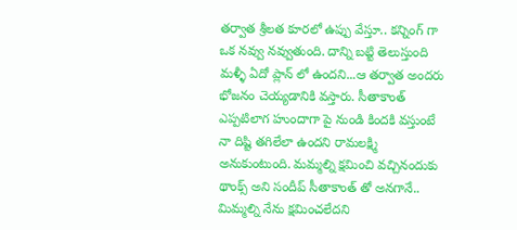తర్వాత శ్రీలత కూరలో ఉప్పు వేస్తూ.. కన్నింగ్ గా ఒక నవ్వు నవ్వుతుంది. దాన్ని బట్టి తెలుస్తుంది మళ్ళీ ఏదో ప్లాన్ లో ఉందని...ఆ తర్వాత అందరు భోజనం చెయ్యడానికి వస్తారు. సీతాకాంత్ ఎప్పటిలాగ హుందాగా పై నుండి కిందకి వస్తుంటే నా దిష్టి తగిలేలా ఉందని రామలక్ష్మి అనుకుంటుంది. మమ్మల్ని క్షమించి వచ్చినందుకు థాంక్స్ అని సందీప్ సీతాకాంత్ తో అనగానే.. మిమ్మల్ని నేను క్షమించలేదని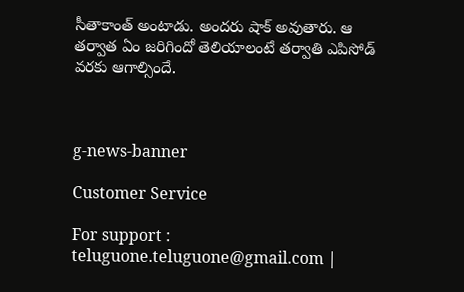సీతాకాంత్ అంటాడు. అందరు షాక్ అవుతారు. ఆ తర్వాత ఏం జరిగిందో తెలియాలంటే తర్వాతి ఎపిసోడ్ వరకు ఆగాల్సిందే.



g-news-banner

Customer Service

For support : teluguone.teluguone@gmail.com |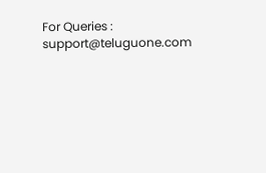For Queries : support@teluguone.com